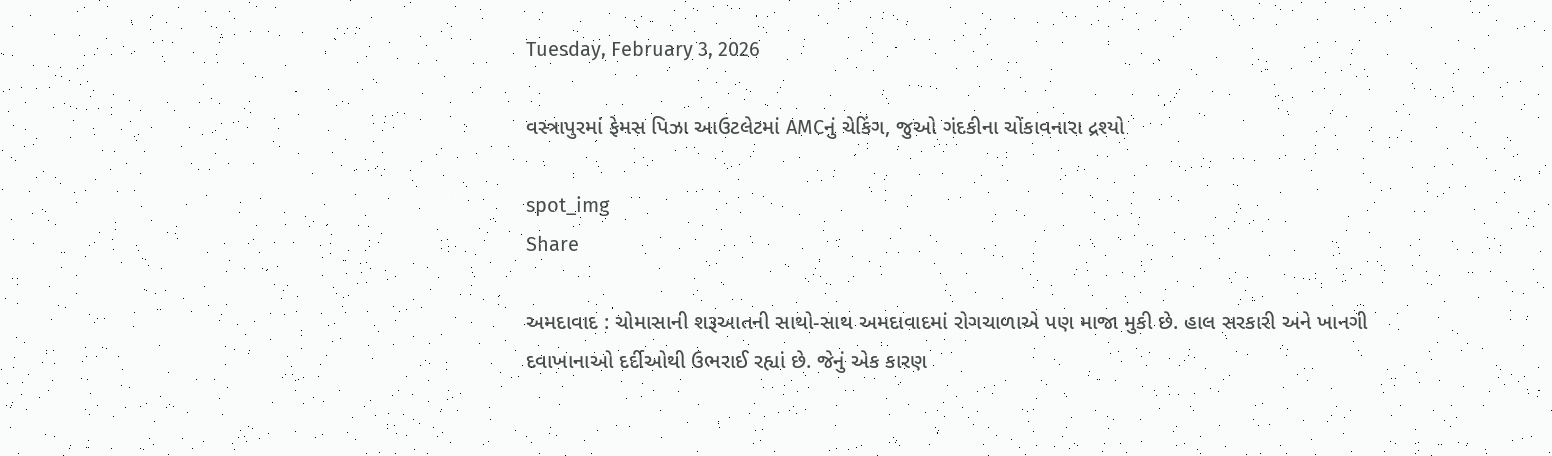Tuesday, February 3, 2026

વસ્ત્રાપુરમાં ફેમસ પિઝા આઉટલેટમાં AMCનું ચેકિંગ, જુઓ ગંદકીના ચોંકાવનારા દ્રશ્યો

spot_img
Share

અમદાવાદ : ચોમાસાની શરૂઆતની સાથો-સાથ અમદાવાદમાં રોગચાળાએ પણ માજા મુકી છે. હાલ સરકારી અને ખાનગી દવાખાનાઓ દર્દીઓથી ઉભરાઈ રહ્યાં છે. જેનું એક કારણ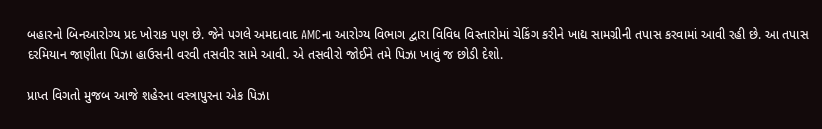બહારનો બિનઆરોગ્ય પ્રદ ખોરાક પણ છે. જેને પગલે અમદાવાદ AMCના આરોગ્ય વિભાગ દ્વારા વિવિધ વિસ્તારોમાં ચેકિંગ કરીને ખાદ્ય સામગ્રીની તપાસ કરવામાં આવી રહી છે. આ તપાસ દરમિયાન જાણીતા પિઝા હાઉસની વરવી તસવીર સામે આવી. એ તસવીરો જોઈને તમે પિઝા ખાવું જ છોડી દેશો.

પ્રાપ્ત વિગતો મુજબ આજે શહેરના વસ્ત્રાપુરના એક પિઝા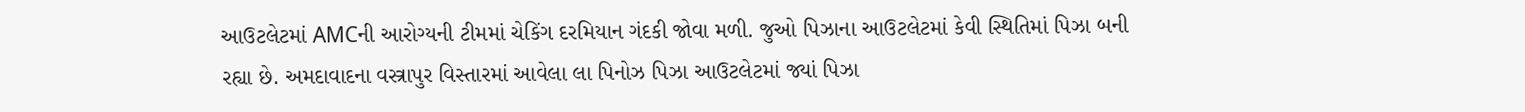આઉટલેટમાં AMCની આરોગ્યની ટીમમાં ચેકિંગ દરમિયાન ગંદકી જોવા મળી. જુઓ પિઝાના આઉટલેટમાં કેવી સ્થિતિમાં પિઝા બની રહ્યા છે. અમદાવાદના વસ્ત્રાપુર વિસ્તારમાં આવેલા લા પિનોઝ પિઝા આઉટલેટમાં જ્યાં પિઝા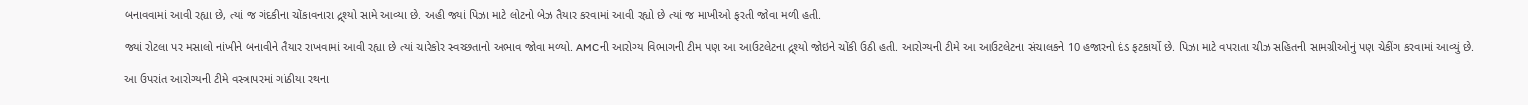બનાવવામાં આવી રહ્યા છે, ત્યાં જ ગંદકીના ચોંકાવનારા દ્ર્શ્યો સામે આવ્યા છે. અહી જ્યાં પિઝા માટે લોટનો બેઝ તૈયાર કરવામાં આવી રહ્યો છે ત્યાં જ માખીઓ ફરતી જોવા મળી હતી.

જ્યાં રોટલા પર મસાલો નાંખીને બનાવીને તૈયાર રાખવામાં આવી રહ્યા છે ત્યાં ચારેકોર સ્વચ્છતાનો અભાવ જોવા મળ્યો. AMCની આરોગ્ય વિભાગની ટીમ પણ આ આઉટલેટના દ્ર્શ્યો જોઇને ચોંકી ઉઠી હતી. આરોગ્યની ટીમે આ આઉટલેટના સંચાલકને 10 હજારનો દંડ ફટકાર્યો છે. પિઝા માટે વપરાતા ચીઝ સહિતની સામગ્રીઓનું પણ ચેકીંગ કરવામાં આવ્યું છે.

આ ઉપરાંત આરોગ્યની ટીમે વસ્ત્રાપરમાં ગાંઠીયા રથના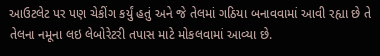આઉટલેટ પર પણ ચેકીંગ કર્યું હતું અને જે તેલમાં ગઠિયા બનાવવામાં આવી રહ્યા છે તે તેલના નમૂના લઇ લેબોરેટરી તપાસ માટે મોકલવામાં આવ્યા છે.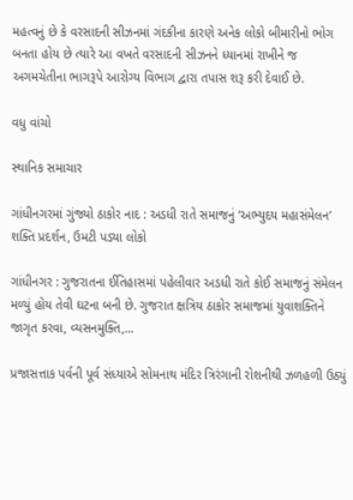મહત્વનું છે કે વરસાદની સીઝનમાં ગંદકીના કારણે અનેક લોકો બીમારીનો ભોગ બનતા હોય છે ત્યારે આ વખતે વરસાદની સીઝનને ધ્યાનમાં રાખીને જ અગમચેતીના ભાગરૂપે આરોગ્ય વિભાગ દ્વારા તપાસ શરૂ કરી દેવાઈ છે.

વધુ વાંચો

સ્થાનિક સમાચાર

ગાંધીનગરમાં ગુંજ્યો ઠાકોર નાદ : અડધી રાતે સમાજનું ‘અભ્યુદય મહાસંમેલન’ શક્તિ પ્રદર્શન, ઉમટી પડ્યા લોકો

ગાંધીનગર : ગુજરાતના ઈતિહાસમાં પહેલીવાર અડધી રાતે કોઈ સમાજનું સંમેલન મળ્યું હોય તેવી ઘટના બની છે. ગુજરાત ક્ષત્રિય ઠાકોર સમાજમાં યુવાશક્તિને જાગૃત કરવા, વ્યસનમુક્તિ,...

પ્રજાસત્તાક પર્વની પૂર્વ સંધ્યાએ સોમનાથ મંદિર ત્રિરંગાની રોશનીથી ઝળહળી ઉઠ્યું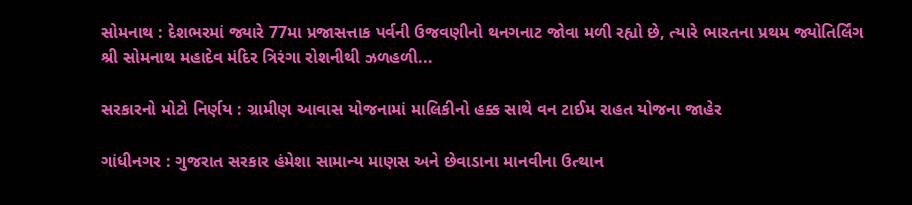સોમનાથ : દેશભરમાં જ્યારે 77મા પ્રજાસત્તાક પર્વની ઉજવણીનો થનગનાટ જોવા મળી રહ્યો છે, ત્યારે ભારતના પ્રથમ જ્યોતિર્લિંગ શ્રી સોમનાથ મહાદેવ મંદિર ત્રિરંગા રોશનીથી ઝળહળી...

સરકારનો મોટો નિર્ણય : ગ્રામીણ આવાસ યોજનામાં માલિકીનો હક્ક સાથે વન ટાઈમ રાહત યોજના જાહેર

ગાંધીનગર : ગુજરાત સરકાર હંમેશા સામાન્ય માણસ અને છેવાડાના માનવીના ઉત્થાન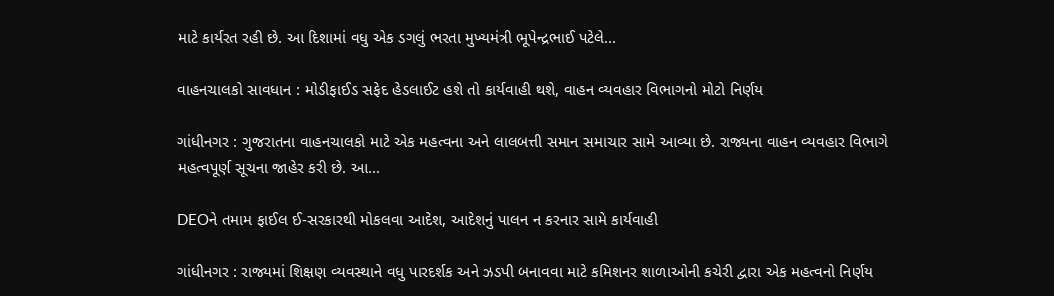માટે કાર્યરત રહી છે. આ દિશામાં વધુ એક ડગલું ભરતા મુખ્યમંત્રી ભૂપેન્દ્રભાઈ પટેલે...

વાહનચાલકો સાવધાન : મોડીફાઈડ સફેદ હેડલાઈટ હશે તો કાર્યવાહી થશે, વાહન વ્યવહાર વિભાગનો મોટો નિર્ણય

ગાંધીનગર : ગુજરાતના વાહનચાલકો માટે એક મહત્વના અને લાલબત્તી સમાન સમાચાર સામે આવ્યા છે. રાજ્યના વાહન વ્યવહાર વિભાગે મહત્વપૂર્ણ સૂચના જાહેર કરી છે. આ...

DEOને તમામ ફાઈલ ઈ-સરકારથી મોકલવા આદેશ, આદેશનું પાલન ન કરનાર સામે કાર્યવાહી

ગાંધીનગર : રાજ્યમાં શિક્ષણ વ્યવસ્થાને વધુ પારદર્શક અને ઝડપી બનાવવા માટે કમિશનર શાળાઓની કચેરી દ્વારા એક મહત્વનો નિર્ણય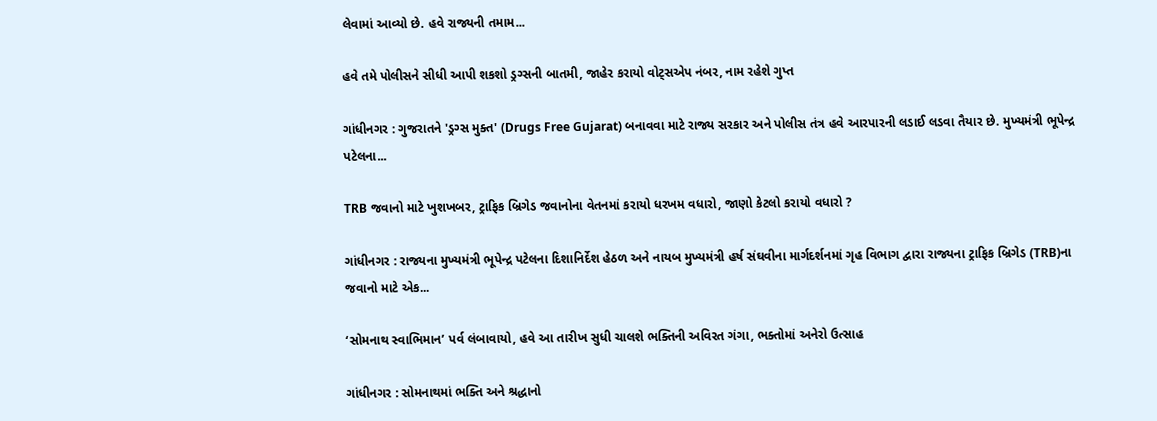લેવામાં આવ્યો છે. હવે રાજ્યની તમામ...

હવે તમે પોલીસને સીધી આપી શકશો ડ્રગ્સની બાતમી, જાહેર કરાયો વોટ્સએપ નંબર, નામ રહેશે ગુપ્ત

ગાંધીનગર : ગુજરાતને 'ડ્રગ્સ મુક્ત' (Drugs Free Gujarat) બનાવવા માટે રાજ્ય સરકાર અને પોલીસ તંત્ર હવે આરપારની લડાઈ લડવા તૈયાર છે. મુખ્યમંત્રી ભૂપેન્દ્ર પટેલના...

TRB જવાનો માટે ખુશખબર, ટ્રાફિક બ્રિગેડ જવાનોના વેતનમાં કરાયો ધરખમ વધારો, જાણો કેટલો કરાયો વધારો ?

ગાંધીનગર : રાજ્યના મુખ્યમંત્રી ભૂપેન્દ્ર પટેલના દિશાનિર્દેશ હેઠળ અને નાયબ મુખ્યમંત્રી હર્ષ સંઘવીના માર્ગદર્શનમાં ગૃહ વિભાગ દ્વારા રાજ્યના ટ્રાફિક બ્રિગેડ (TRB)ના જવાનો માટે એક...

‘સોમનાથ સ્વાભિમાન’ પર્વ લંબાવાયો, હવે આ તારીખ સુધી ચાલશે ભક્તિની અવિરત ગંગા, ભક્તોમાં અનેરો ઉત્સાહ

ગાંધીનગર : સોમનાથમાં ભક્તિ અને શ્રદ્ધાનો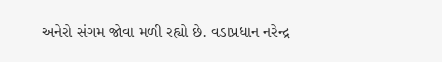અનેરો સંગમ જોવા મળી રહ્યો છે. વડાપ્રધાન નરેન્દ્ર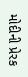મોદીની પ્રેરક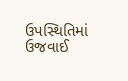ઉપસ્થિતિમાં ઉજવાઈ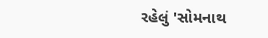રહેલું 'સોમનાથ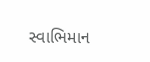સ્વાભિમાન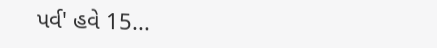પર્વ' હવે 15...